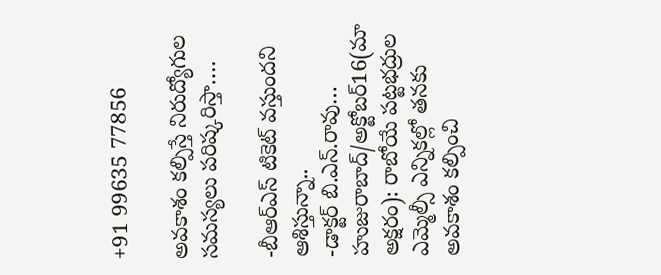+91 99635 77856

అవకాశం కల్పిస్తే నిరుద్యోగుల సమస్యలు పరిష్కరిస్తా….

-బీఆర్ఎస్ టికెట్ వస్తుందని ఆశిస్తున్నా..
-డాక్టర్ బి.ఎన్.రావు…
హుజురాబాద్/అక్టోబర్16(మా అక్షరం): రాబోయే పట్టభద్రుల ఎమ్మెల్సీ ఎన్నికల్లో తనకు అవకాశం కల్పించి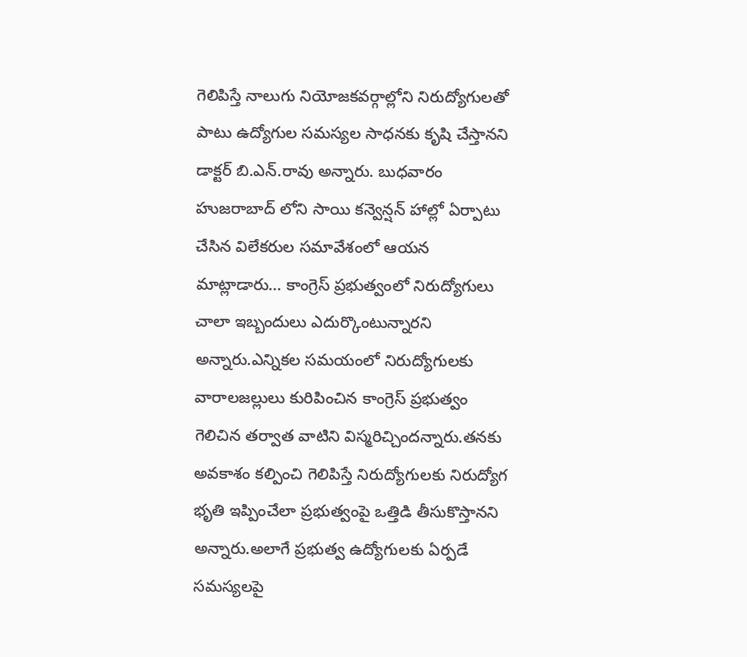గెలిపిస్తే నాలుగు నియోజకవర్గాల్లోని నిరుద్యోగులతో పాటు ఉద్యోగుల సమస్యల సాధనకు కృషి చేస్తానని డాక్టర్ బి.ఎన్.రావు అన్నారు. బుధవారం హుజరాబాద్ లోని సాయి కన్వెన్షన్ హాల్లో ఏర్పాటు చేసిన విలేకరుల సమావేశంలో ఆయన మాట్లాడారు… కాంగ్రెస్ ప్రభుత్వంలో నిరుద్యోగులు చాలా ఇబ్బందులు ఎదుర్కొంటున్నారని అన్నారు.ఎన్నికల సమయంలో నిరుద్యోగులకు వారాలజల్లులు కురిపించిన కాంగ్రెస్ ప్రభుత్వం గెలిచిన తర్వాత వాటిని విస్మరిచ్చిందన్నారు.తనకు అవకాశం కల్పించి గెలిపిస్తే నిరుద్యోగులకు నిరుద్యోగ భృతి ఇప్పించేలా ప్రభుత్వంపై ఒత్తిడి తీసుకొస్తానని అన్నారు.అలాగే ప్రభుత్వ ఉద్యోగులకు ఏర్పడే సమస్యలపై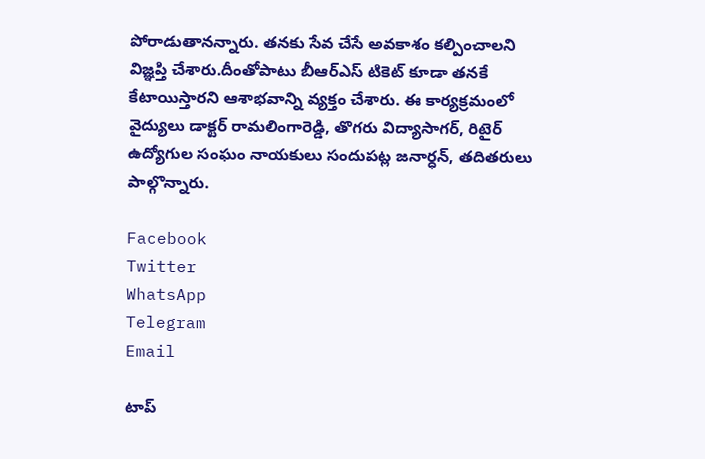పోరాడుతానన్నారు. తనకు సేవ చేసే అవకాశం కల్పించాలని విజ్ఞప్తి చేశారు.దీంతోపాటు బీఆర్ఎస్ టికెట్ కూడా తనకే కేటాయిస్తారని ఆశాభవాన్ని వ్యక్తం చేశారు. ఈ కార్యక్రమంలో వైద్యులు డాక్టర్ రామలింగారెడ్డి, తొగరు విద్యాసాగర్, రిటైర్ ఉద్యోగుల సంఘం నాయకులు సందుపట్ల జనార్ధన్, తదితరులు పాల్గొన్నారు.

Facebook
Twitter
WhatsApp
Telegram
Email

టాప్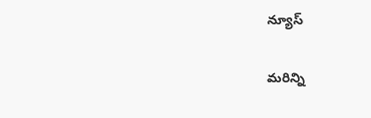న్యూస్

మరిన్ని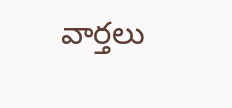వార్తలు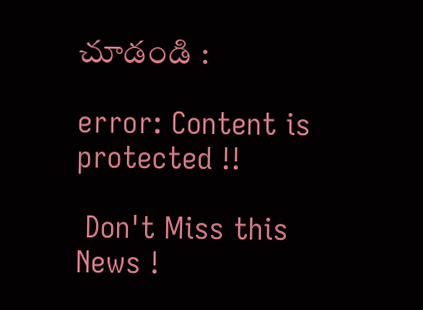చూడండి :

error: Content is protected !!

 Don't Miss this News !